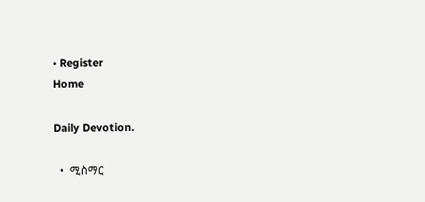• Register
Home

Daily Devotion.

  •  ሚስማር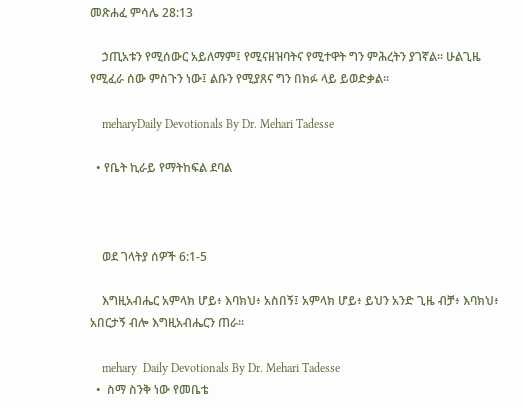መጽሐፈ ምሳሌ 28:13

    ኃጢአቱን የሚሰውር አይለማም፤ የሚናዘዝባትና የሚተዋት ግን ምሕረትን ያገኛል። ሁልጊዜ የሚፈራ ሰው ምስጉን ነው፤ ልቡን የሚያጸና ግን በክፉ ላይ ይወድቃል።

    meharyDaily Devotionals By Dr. Mehari Tadesse

  • የቤት ኪራይ የማትከፍል ደባል



    ወደ ገላትያ ሰዎች 6:1-5

    እግዚአብሔር አምላክ ሆይ፥ እባክህ፥ አስበኝ፤ አምላክ ሆይ፥ ይህን አንድ ጊዜ ብቻ፥ እባክህ፥ አበርታኝ ብሎ እግዚአብሔርን ጠራ።

    mehary  Daily Devotionals By Dr. Mehari Tadesse
  •  ስማ ስንቅ ነው የመቤቴ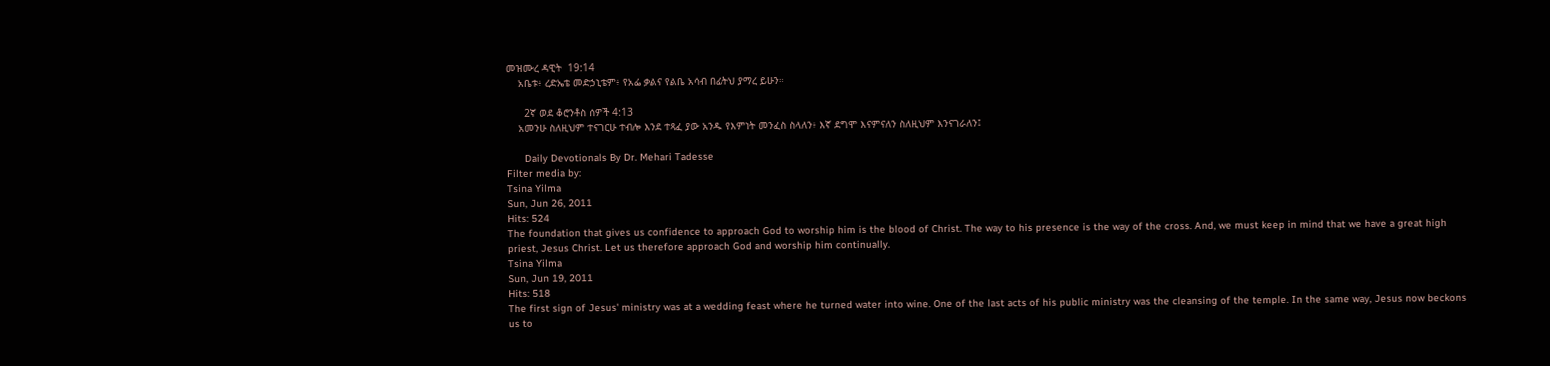መዝሙረ ዳዊት  19:14
    አቤቱ፥ ረድኤቴ መድኃኒቴም፥ የአፌ ቃልና የልቤ አሳብ በፊትህ ያማረ ይሁን።

      2ኛ ወደ ቆሮንቶስ ሰዎች 4:13
    አመንሁ ስለዚህም ተናገርሁ ተብሎ እንደ ተጻፈ ያው አንዱ የእምነት መንፈስ ስላለን፥ እኛ ደግሞ እናምናለን ስለዚህም እንናገራለን፤

      Daily Devotionals By Dr. Mehari Tadesse
Filter media by:
Tsina Yilma
Sun, Jun 26, 2011
Hits: 524
The foundation that gives us confidence to approach God to worship him is the blood of Christ. The way to his presence is the way of the cross. And, we must keep in mind that we have a great high priest, Jesus Christ. Let us therefore approach God and worship him continually.
Tsina Yilma
Sun, Jun 19, 2011
Hits: 518
The first sign of Jesus' ministry was at a wedding feast where he turned water into wine. One of the last acts of his public ministry was the cleansing of the temple. In the same way, Jesus now beckons us to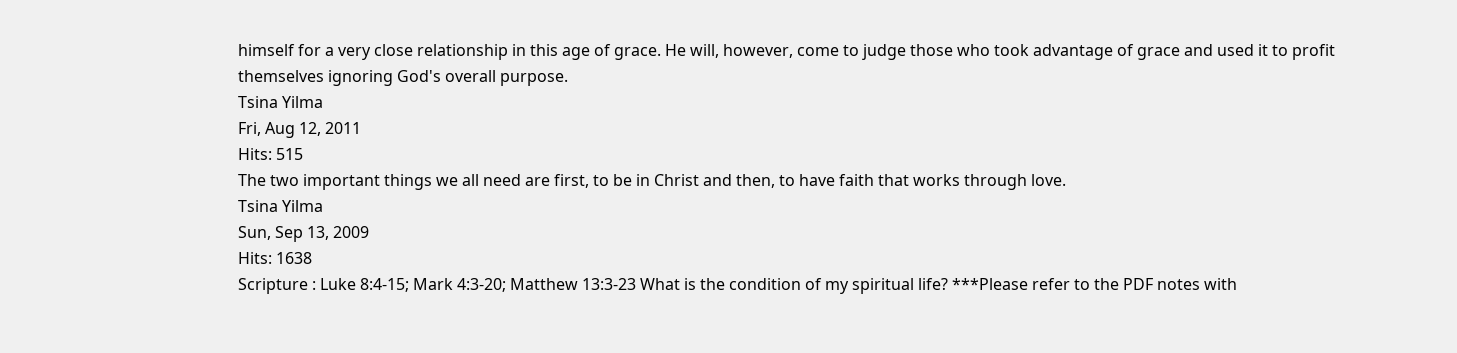himself for a very close relationship in this age of grace. He will, however, come to judge those who took advantage of grace and used it to profit themselves ignoring God's overall purpose.
Tsina Yilma
Fri, Aug 12, 2011
Hits: 515
The two important things we all need are first, to be in Christ and then, to have faith that works through love.
Tsina Yilma
Sun, Sep 13, 2009
Hits: 1638
Scripture : Luke 8:4-15; Mark 4:3-20; Matthew 13:3-23 What is the condition of my spiritual life? ***Please refer to the PDF notes with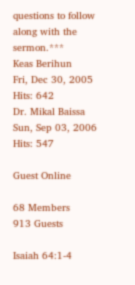questions to follow along with the sermon.***
Keas Berihun
Fri, Dec 30, 2005
Hits: 642
Dr. Mikal Baissa
Sun, Sep 03, 2006
Hits: 547

Guest Online

68 Members
913 Guests

Isaiah 64:1-4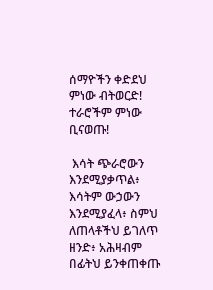ሰማዮችን ቀድደህ ምነው ብትወርድ! ተራሮችም ምነው ቢናወጡ!

 እሳት ጭራሮውን እንደሚያቃጥል፥ እሳትም ውኃውን እንደሚያፈላ፥ ስምህ ለጠላቶችህ ይገለጥ ዘንድ፥ አሕዛብም በፊትህ ይንቀጠቀጡ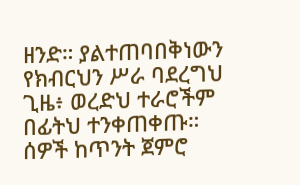ዘንድ። ያልተጠባበቅነውን የክብርህን ሥራ ባደረግህ  ጊዜ፥ ወረድህ ተራሮችም በፊትህ ተንቀጠቀጡ።  ሰዎች ከጥንት ጀምሮ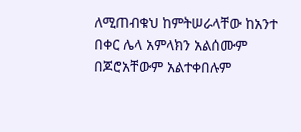ለሚጠብቁህ ከምትሠራላቸው ከአንተ በቀር ሌላ አምላክን አልሰሙም በጆሮአቸውም አልተቀበሉም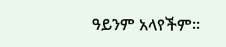ዓይንም አላየችም።